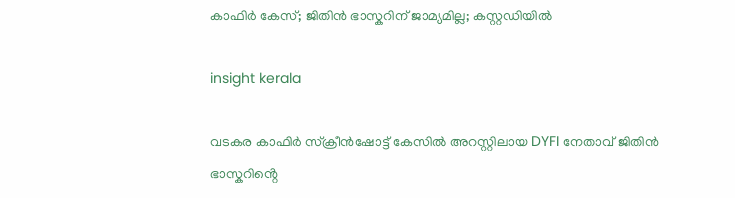കാഫിർ കേസ്; ജിതിൻ ഭാസ്കറിന് ജാമ്യമില്ല; കസ്റ്റഡിയിൽ

insight kerala

വടകര കാഫിർ സ്ക്രീൻഷോട്ട് കേസിൽ അറസ്റ്റിലായ DYFI നേതാവ് ജിതിൻ ഭാസ്കറിൻ്റെ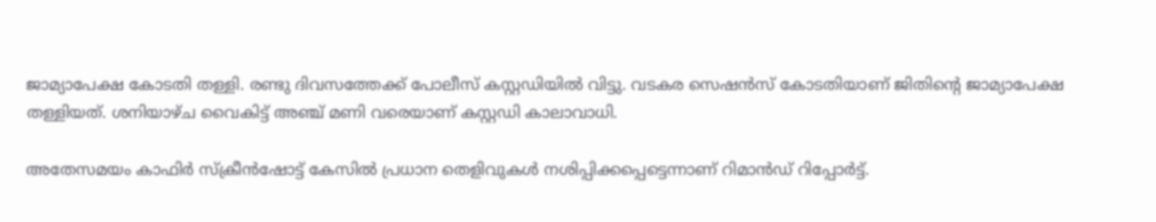ജാമ്യാപേക്ഷ കോടതി തള്ളി. രണ്ടു ദിവസത്തേക്ക് പോലീസ് കസ്റ്റഡിയിൽ വിട്ടു. വടകര സെഷൻസ് കോടതിയാണ് ജിതിന്റെ ജാമ്യാപേക്ഷ തള്ളിയത്. ശനിയാഴ്ച വൈകിട്ട് അഞ്ച് മണി വരെയാണ് കസ്റ്റഡി കാലാവാധി.

അതേസമയം കാഫിര്‍ സ്‌ക്രീന്‍ഷോട്ട് കേസില്‍ പ്രധാന തെളിവുകള്‍ നശിപ്പിക്കപ്പെട്ടെന്നാണ് റിമാന്‍ഡ് റിപ്പോര്‍ട്ട്.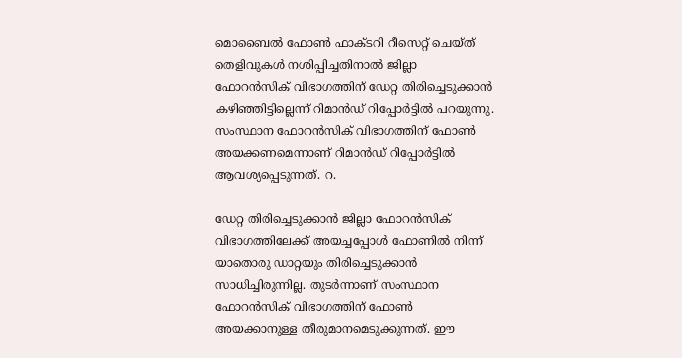മൊബൈല്‍ ഫോണ്‍ ഫാക്ടറി റീസെറ്റ് ചെയ്ത് തെളിവുകള്‍ നശിപ്പിച്ചതിനാല്‍ ജില്ലാ ഫോറന്‍സിക് വിഭാഗത്തിന് ഡേറ്റ തിരിച്ചെടുക്കാന്‍ കഴിഞ്ഞിട്ടില്ലെന്ന് റിമാന്‍ഡ് റിപ്പോര്‍ട്ടില്‍ പറയുന്നു. സംസ്ഥാന ഫോറന്‍സിക് വിഭാഗത്തിന് ഫോണ്‍ അയക്കണമെന്നാണ് റിമാന്‍ഡ് റിപ്പോര്‍ട്ടില്‍ ആവശ്യപ്പെടുന്നത്. റ.

ഡേറ്റ തിരിച്ചെടുക്കാന്‍ ജില്ലാ ഫോറന്‍സിക് വിഭാഗത്തിലേക്ക് അയച്ചപ്പോള്‍ ഫോണില്‍ നിന്ന് യാതൊരു ഡാറ്റയും തിരിച്ചെടുക്കാന്‍ സാധിച്ചിരുന്നില്ല. തുടര്‍ന്നാണ് സംസ്ഥാന ഫോറന്‍സിക് വിഭാഗത്തിന് ഫോണ്‍ അയക്കാനുള്ള തീരുമാനമെടുക്കുന്നത്. ഈ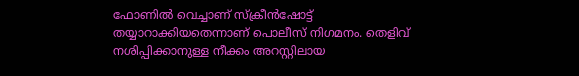ഫോണില്‍ വെച്ചാണ് സ്‌ക്രീന്‍ഷോട്ട് തയ്യാറാക്കിയതെന്നാണ് പൊലീസ് നിഗമനം. തെളിവ് നശിപ്പിക്കാനുള്ള നീക്കം അറസ്റ്റിലായ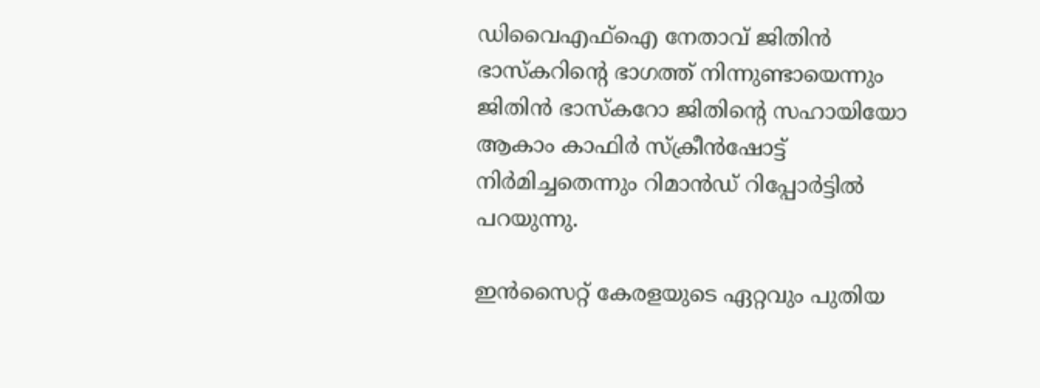ഡിവൈഎഫ്‌ഐ നേതാവ് ജിതിന്‍ ഭാസ്‌കറിന്റെ ഭാഗത്ത് നിന്നുണ്ടായെന്നും ജിതിന്‍ ഭാസ്‌കറോ ജിതിന്റെ സഹായിയോ ആകാം കാഫിര്‍ സ്‌ക്രീന്‍ഷോട്ട് നിര്‍മിച്ചതെന്നും റിമാന്‍ഡ് റിപ്പോര്‍ട്ടില്‍ പറയുന്നു.

ഇൻസൈറ്റ് കേരളയുടെ ഏറ്റവും പുതിയ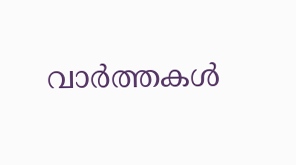വാർത്തകൾ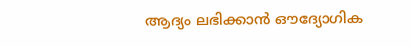ആദ്യം ലഭിക്കാൻ ഔദ്യോഗിക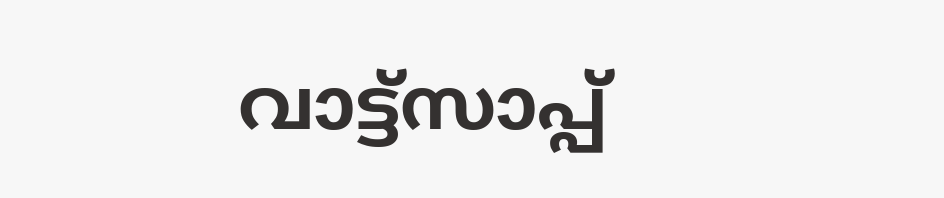വാട്ട്‌സാപ്പ്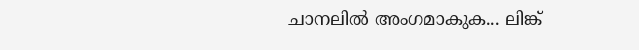ചാനലിൽ അംഗമാകുക... ലിങ്ക്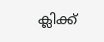ക്ലിക്ക്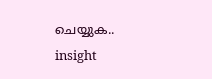ചെയ്യുക..
insight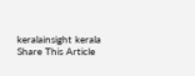keralainsight kerala
Share This Article